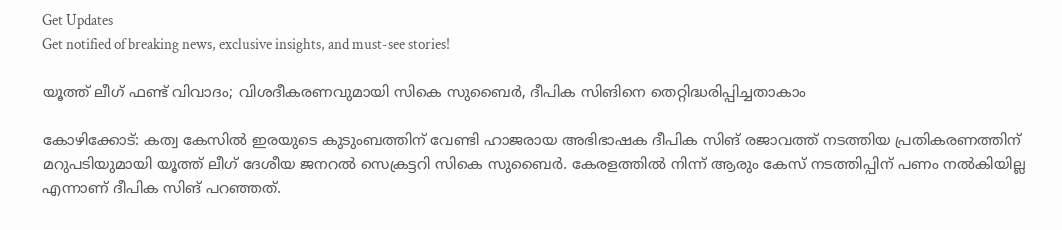Get Updates
Get notified of breaking news, exclusive insights, and must-see stories!

യൂത്ത് ലീഗ് ഫണ്ട് വിവാദം; വിശദീകരണവുമായി സികെ സുബൈര്‍, ദീപിക സിങിനെ തെറ്റിദ്ധരിപ്പിച്ചതാകാം

കോഴിക്കോട്: കത്വ കേസില്‍ ഇരയുടെ കുടുംബത്തിന് വേണ്ടി ഹാജരായ അഭിഭാഷക ദീപിക സിങ് രജാവത്ത് നടത്തിയ പ്രതികരണത്തിന് മറുപടിയുമായി യൂത്ത് ലീഗ് ദേശീയ ജനറല്‍ സെക്രട്ടറി സികെ സുബൈര്‍. കേരളത്തില്‍ നിന്ന് ആരും കേസ് നടത്തിപ്പിന് പണം നല്‍കിയില്ല എന്നാണ് ദീപിക സിങ് പറഞ്ഞത്.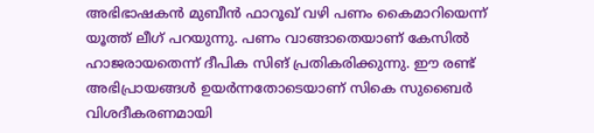അഭിഭാഷകന്‍ മുബീന്‍ ഫാറൂഖ് വഴി പണം കൈമാറിയെന്ന് യൂത്ത് ലീഗ് പറയുന്നു. പണം വാങ്ങാതെയാണ് കേസില്‍ ഹാജരായതെന്ന് ദീപിക സിങ് പ്രതികരിക്കുന്നു. ഈ രണ്ട് അഭിപ്രായങ്ങള്‍ ഉയര്‍ന്നതോടെയാണ് സികെ സുബൈര്‍ വിശദീകരണമായി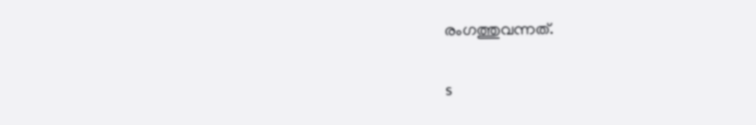രംഗത്തുവന്നത്.

s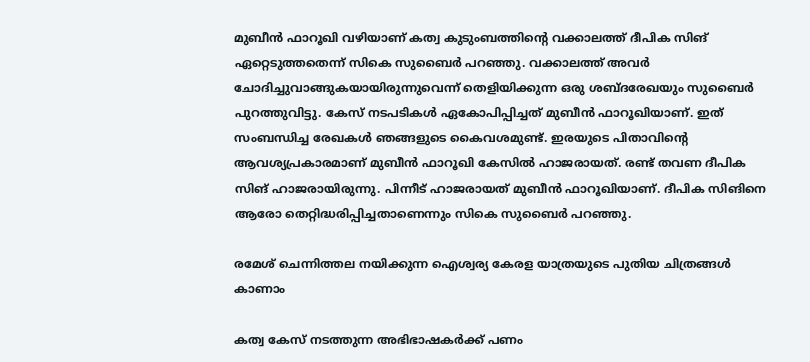മുബീന്‍ ഫാറൂഖി വഴിയാണ് കത്വ കുടുംബത്തിന്റെ വക്കാലത്ത് ദീപിക സിങ് ഏറ്റെടുത്തതെന്ന് സികെ സുബൈര്‍ പറഞ്ഞു. വക്കാലത്ത് അവര്‍ ചോദിച്ചുവാങ്ങുകയായിരുന്നുവെന്ന് തെളിയിക്കുന്ന ഒരു ശബ്ദരേഖയും സുബൈര്‍ പുറത്തുവിട്ടു. കേസ് നടപടികള്‍ ഏകോപിപ്പിച്ചത് മുബീന്‍ ഫാറൂഖിയാണ്. ഇത് സംബന്ധിച്ച രേഖകള്‍ ഞങ്ങളുടെ കൈവശമുണ്ട്. ഇരയുടെ പിതാവിന്റെ ആവശ്യപ്രകാരമാണ് മുബീന്‍ ഫാറൂഖി കേസില്‍ ഹാജരായത്. രണ്ട് തവണ ദീപിക സിങ് ഹാജരായിരുന്നു. പിന്നീട് ഹാജരായത് മുബീന്‍ ഫാറൂഖിയാണ്. ദീപിക സിങിനെ ആരോ തെറ്റിദ്ധരിപ്പിച്ചതാണെന്നും സികെ സുബൈര്‍ പറഞ്ഞു.

രമേശ് ചെന്നിത്തല നയിക്കുന്ന ഐശ്വര്യ കേരള യാത്രയുടെ പുതിയ ചിത്രങ്ങള്‍ കാണാം

കത്വ കേസ് നടത്തുന്ന അഭിഭാഷകര്‍ക്ക് പണം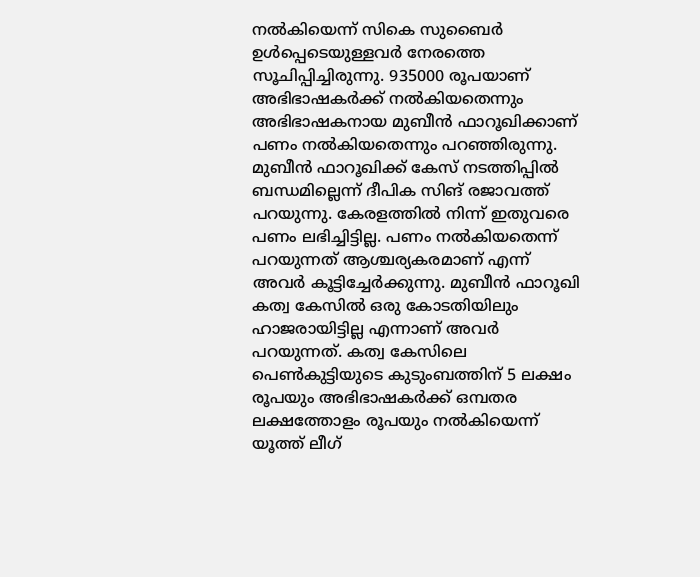നല്‍കിയെന്ന് സികെ സുബൈര്‍ ഉള്‍പ്പെടെയുള്ളവര്‍ നേരത്തെ സൂചിപ്പിച്ചിരുന്നു. 935000 രൂപയാണ് അഭിഭാഷകര്‍ക്ക് നല്‍കിയതെന്നും അഭിഭാഷകനായ മുബീന്‍ ഫാറൂഖിക്കാണ് പണം നല്‍കിയതെന്നും പറഞ്ഞിരുന്നു. മുബീന്‍ ഫാറൂഖിക്ക് കേസ് നടത്തിപ്പില്‍ ബന്ധമില്ലെന്ന് ദീപിക സിങ് രജാവത്ത് പറയുന്നു. കേരളത്തില്‍ നിന്ന് ഇതുവരെ പണം ലഭിച്ചിട്ടില്ല. പണം നല്‍കിയതെന്ന് പറയുന്നത് ആശ്ചര്യകരമാണ് എന്ന് അവര്‍ കൂട്ടിച്ചേര്‍ക്കുന്നു. മുബീന്‍ ഫാറൂഖി കത്വ കേസില്‍ ഒരു കോടതിയിലും ഹാജരായിട്ടില്ല എന്നാണ് അവര്‍ പറയുന്നത്. കത്വ കേസിലെ പെണ്‍കുട്ടിയുടെ കുടുംബത്തിന് 5 ലക്ഷം രൂപയും അഭിഭാഷകര്‍ക്ക് ഒമ്പതര ലക്ഷത്തോളം രൂപയും നല്‍കിയെന്ന് യൂത്ത് ലീഗ്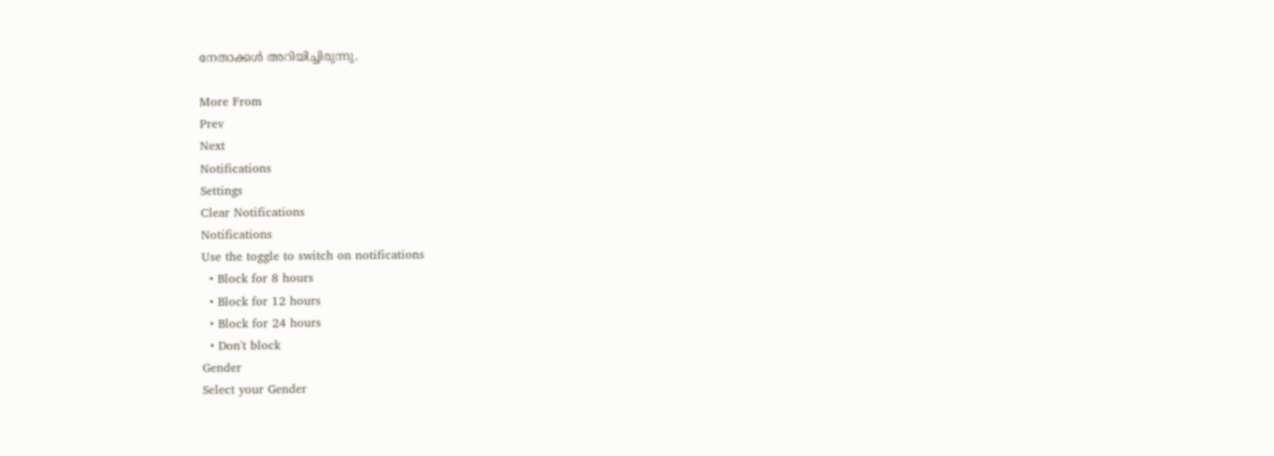നേതാക്കള്‍ അറിയിച്ചിരുന്നു.

More From
Prev
Next
Notifications
Settings
Clear Notifications
Notifications
Use the toggle to switch on notifications
  • Block for 8 hours
  • Block for 12 hours
  • Block for 24 hours
  • Don't block
Gender
Select your Gender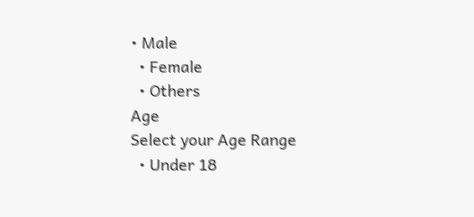• Male
  • Female
  • Others
Age
Select your Age Range
  • Under 18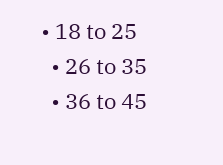• 18 to 25
  • 26 to 35
  • 36 to 45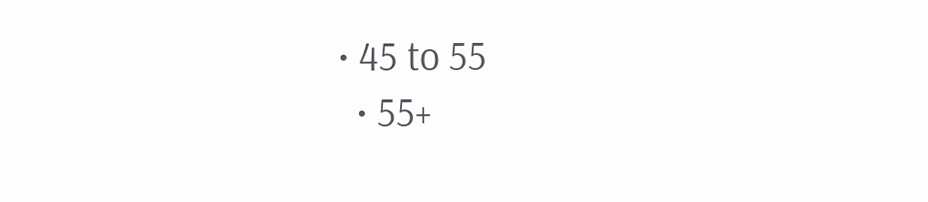• 45 to 55
  • 55+